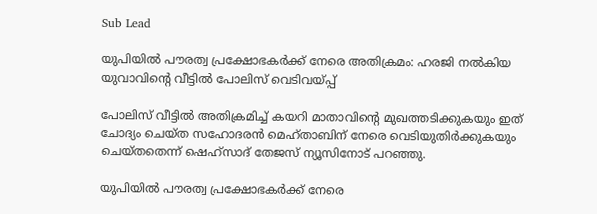Sub Lead

യുപിയില്‍ പൗരത്വ പ്രക്ഷോഭകര്‍ക്ക് നേരെ അതിക്രമം: ഹരജി നല്‍കിയ യുവാവിന്റെ വീട്ടില്‍ പോലിസ് വെടിവയ്പ്പ്

പോലിസ് വീട്ടില്‍ അതിക്രമിച്ച് കയറി മാതാവിന്റെ മുഖത്തടിക്കുകയും ഇത് ചോദ്യം ചെയ്ത സഹോദരന്‍ മെഹ്താബിന് നേരെ വെടിയുതിര്‍ക്കുകയും ചെയ്തതെന്ന് ഷെഹ്‌സാദ് തേജസ് ന്യൂസിനോട് പറഞ്ഞു.

യുപിയില്‍ പൗരത്വ പ്രക്ഷോഭകര്‍ക്ക് നേരെ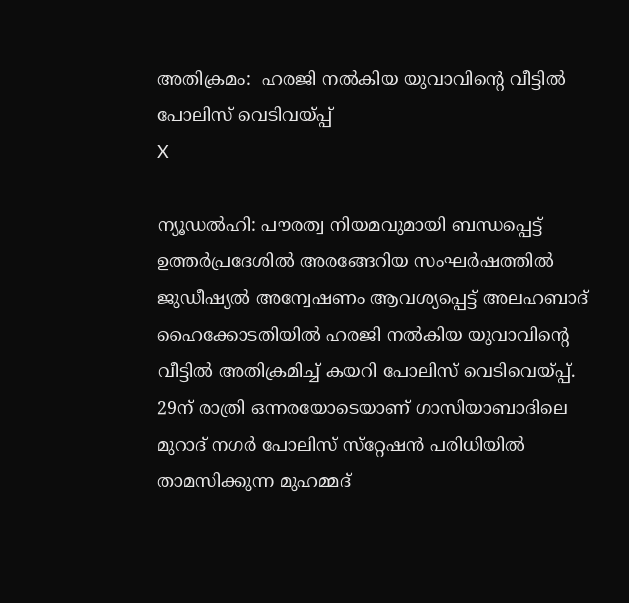അതിക്രമം:  ഹരജി നല്‍കിയ യുവാവിന്റെ വീട്ടില്‍ പോലിസ് വെടിവയ്പ്പ്
X

ന്യൂഡല്‍ഹി: പൗരത്വ നിയമവുമായി ബന്ധപ്പെട്ട് ഉത്തര്‍പ്രദേശില്‍ അരങ്ങേറിയ സംഘര്‍ഷത്തില്‍ ജുഡീഷ്യല്‍ അന്വേഷണം ആവശ്യപ്പെട്ട് അലഹബാദ് ഹൈക്കോടതിയില്‍ ഹരജി നല്‍കിയ യുവാവിന്റെ വീട്ടില്‍ അതിക്രമിച്ച് കയറി പോലിസ് വെടിവെയ്പ്പ്. 29ന് രാത്രി ഒന്നരയോടെയാണ് ഗാസിയാബാദിലെ മുറാദ് നഗര്‍ പോലിസ് സ്‌റ്റേഷന്‍ പരിധിയില്‍ താമസിക്കുന്ന മുഹമ്മദ്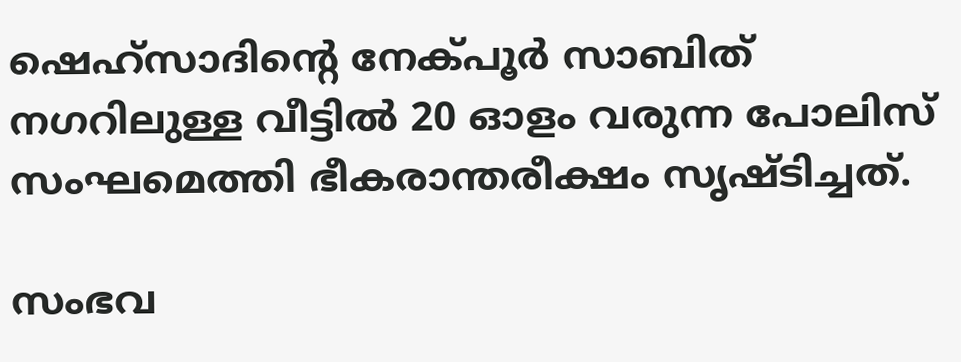ഷെഹ്‌സാദിന്റെ നേക്പൂര്‍ സാബിത് നഗറിലുള്ള വീട്ടില്‍ 20 ഓളം വരുന്ന പോലിസ് സംഘമെത്തി ഭീകരാന്തരീക്ഷം സൃഷ്ടിച്ചത്.

സംഭവ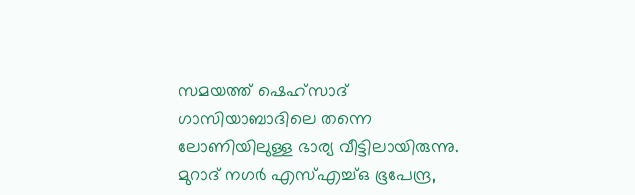സമയത്ത് ഷെഹ്‌സാദ് ഗാസിയാബാദിലെ തന്നെ ലോണിയിലുള്ള ഭാര്യ വീട്ടിലായിരുന്നു. മുറാദ് നഗര്‍ എസ്എച്ച്ഒ ഭൂപേന്ദ്ര,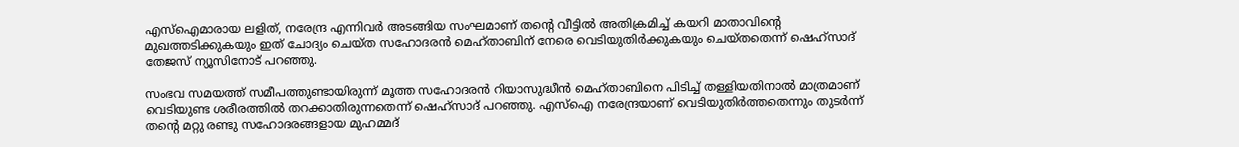എസ്‌ഐമാരായ ലളിത്, നരേന്ദ്ര എന്നിവര്‍ അടങ്ങിയ സംഘമാണ് തന്റെ വീട്ടില്‍ അതിക്രമിച്ച് കയറി മാതാവിന്റെ മുഖത്തടിക്കുകയും ഇത് ചോദ്യം ചെയ്ത സഹോദരന്‍ മെഹ്താബിന് നേരെ വെടിയുതിര്‍ക്കുകയും ചെയ്തതെന്ന് ഷെഹ്‌സാദ് തേജസ് ന്യൂസിനോട് പറഞ്ഞു.

സംഭവ സമയത്ത് സമീപത്തുണ്ടായിരുന്ന് മൂത്ത സഹോദരന്‍ റിയാസുദ്ധീന്‍ മെഹ്താബിനെ പിടിച്ച് തള്ളിയതിനാല്‍ മാത്രമാണ് വെടിയുണ്ട ശരീരത്തില്‍ തറക്കാതിരുന്നതെന്ന് ഷെഹ്‌സാദ് പറഞ്ഞു. എസ്‌ഐ നരേന്ദ്രയാണ് വെടിയുതിര്‍ത്തതെന്നും തുടര്‍ന്ന് തന്റെ മറ്റു രണ്ടു സഹോദരങ്ങളായ മുഹമ്മദ്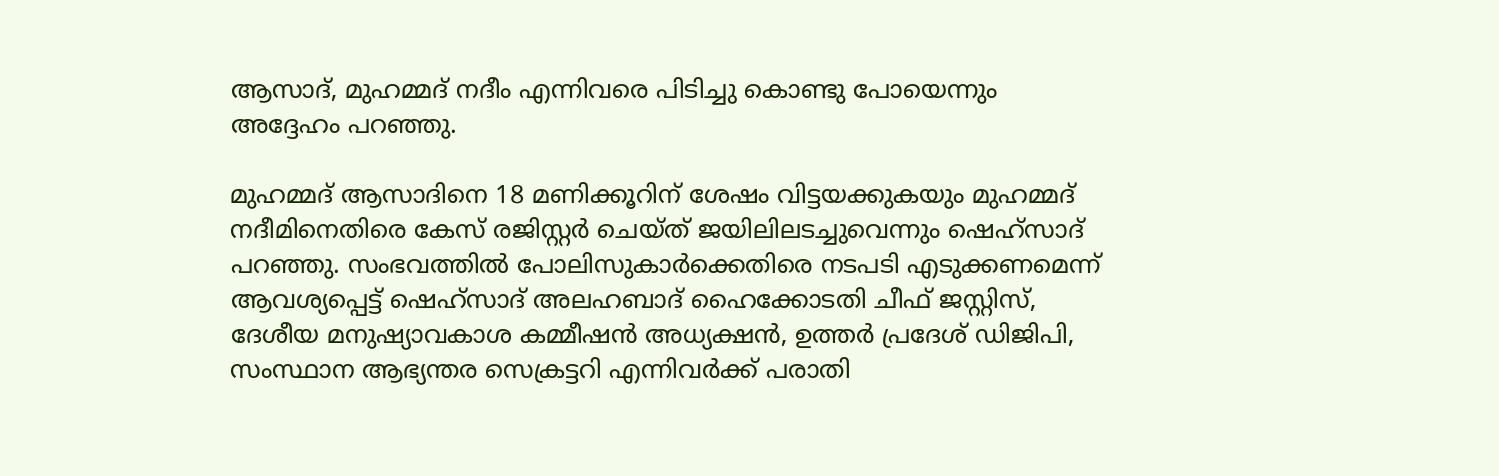ആസാദ്, മുഹമ്മദ് നദീം എന്നിവരെ പിടിച്ചു കൊണ്ടു പോയെന്നും അദ്ദേഹം പറഞ്ഞു.

മുഹമ്മദ് ആസാദിനെ 18 മണിക്കൂറിന് ശേഷം വിട്ടയക്കുകയും മുഹമ്മദ് നദീമിനെതിരെ കേസ് രജിസ്റ്റര്‍ ചെയ്ത് ജയിലിലടച്ചുവെന്നും ഷെഹ്‌സാദ് പറഞ്ഞു. സംഭവത്തില്‍ പോലിസുകാര്‍ക്കെതിരെ നടപടി എടുക്കണമെന്ന് ആവശ്യപ്പെട്ട് ഷെഹ്‌സാദ് അലഹബാദ് ഹൈക്കോടതി ചീഫ് ജസ്റ്റിസ്, ദേശീയ മനുഷ്യാവകാശ കമ്മീഷന്‍ അധ്യക്ഷന്‍, ഉത്തര്‍ പ്രദേശ് ഡിജിപി, സംസ്ഥാന ആഭ്യന്തര സെക്രട്ടറി എന്നിവര്‍ക്ക് പരാതി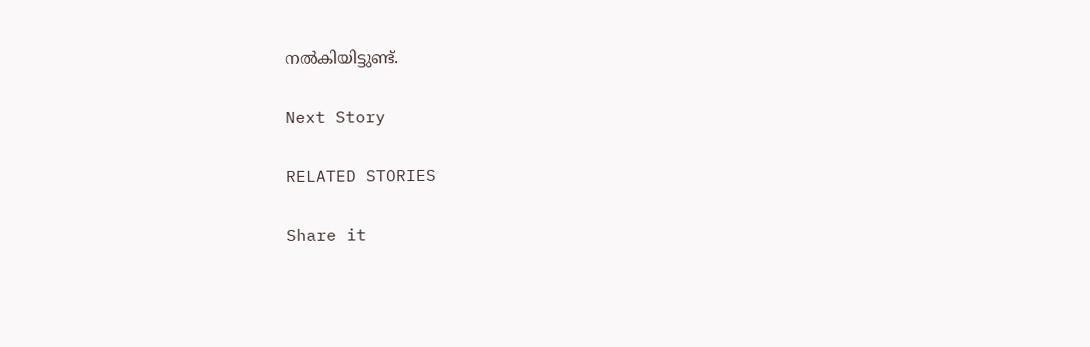നല്‍കിയിട്ടുണ്ട്.

Next Story

RELATED STORIES

Share it